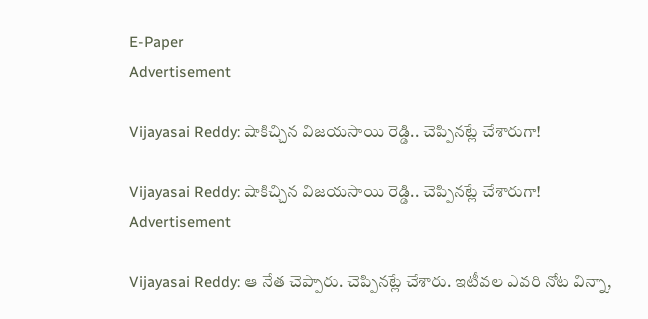E-Paper
Advertisement

Vijayasai Reddy: షాకిచ్చిన విజయసాయి రెడ్డి.. చెప్పినట్లే చేశారుగా!

Vijayasai Reddy: షాకిచ్చిన విజయసాయి రెడ్డి.. చెప్పినట్లే చేశారుగా!
Advertisement

Vijayasai Reddy: ఆ నేత చెప్పారు. చెప్పినట్లే చేశారు. ఇటీవల ఎవరి నోట విన్నా,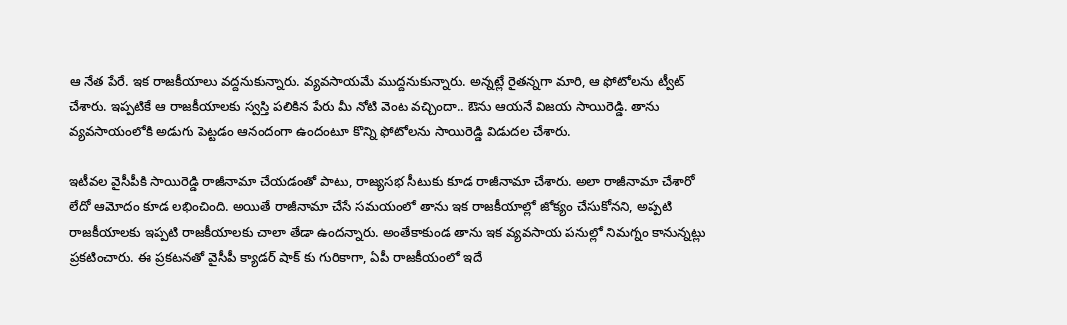ఆ నేత పేరే. ఇక రాజకీయాలు వద్దనుకున్నారు. వ్యవసాయమే ముద్దనుకున్నారు. అన్నట్లే రైతన్నగా మారి, ఆ ఫోటోలను ట్వీట్ చేశారు. ఇప్పటికే ఆ రాజకీయాలకు స్వస్తి పలికిన పేరు మీ నోటి వెంట వచ్చిందా.. ఔను ఆయనే విజయ సాయిరెడ్డి. తాను వ్యవసాయంలోకి అడుగు పెట్టడం ఆనందంగా ఉందంటూ కొన్ని ఫోటోలను సాయిరెడ్డి విడుదల చేశారు.

ఇటీవల వైసీపీకి సాయిరెడ్డి రాజీనామా చేయడంతో పాటు, రాజ్యసభ సీటుకు కూడ రాజీనామా చేశారు. అలా రాజీనామా చేశారో లేదో ఆమోదం కూడ లభించింది. అయితే రాజీనామా చేసే సమయంలో తాను ఇక రాజకీయాల్లో జోక్యం చేసుకోనని, అప్పటి రాజకీయాలకు ఇప్పటి రాజకీయాలకు చాలా తేడా ఉందన్నారు. అంతేకాకుండ తాను ఇక వ్యవసాయ పనుల్లో నిమగ్నం కానున్నట్లు ప్రకటించారు. ఈ ప్రకటనతో వైసీపీ క్యాడర్ షాక్ కు గురికాగా, ఏపీ రాజకీయంలో ఇదే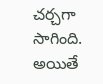చర్చగా సాగింది. అయితే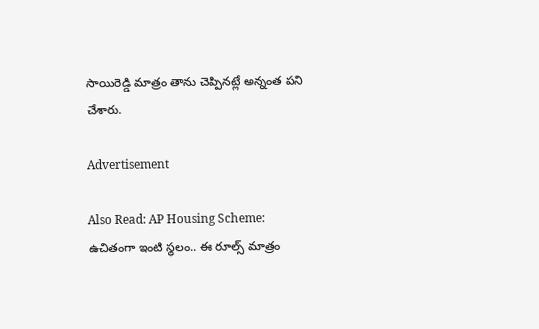సాయిరెడ్డి మాత్రం తాను చెప్పినట్లే అన్నంత పని చేశారు.

Advertisement

Also Read: AP Housing Scheme: ఉచితంగా ఇంటి స్థలం.. ఈ రూల్స్ మాత్రం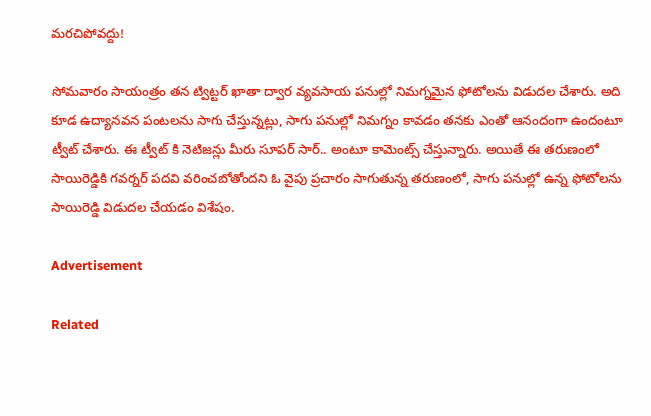మరచిపోవద్దు!

సోమవారం సాయంత్రం తన ట్విట్టర్ ఖాతా ద్వార వ్యవసాయ పనుల్లో నిమగ్నమైన ఫోటోలను విడుదల చేశారు. అది కూడ ఉద్యానవన పంటలను సాగు చేస్తున్నట్లు, సాగు పనుల్లో నిమగ్నం కావడం తనకు ఎంతో ఆనందంగా ఉందంటూ ట్వీట్ చేశారు. ఈ ట్వీట్ కి నెటిజన్లు మీరు సూపర్ సార్.. అంటూ కామెంట్స్ చేస్తున్నారు. అయితే ఈ తరుణంలో సాయిరెడ్డికి గవర్నర్ పదవి వరించబోతోందని ఓ వైపు ప్రచారం సాగుతున్న తరుణంలో, సాగు పనుల్లో ఉన్న ఫోటోలను సాయిరెడ్డి విడుదల చేయడం విశేషం.

Advertisement

Related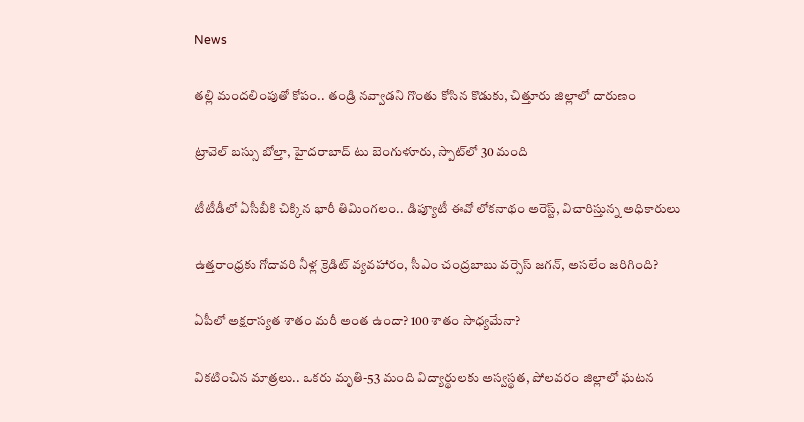News

తల్లి మందలింపుతో కోపం.. తండ్రి నవ్వాడని గొంతు కోసిన కొడుకు, చిత్తూరు జిల్లాలో దారుణం

ట్రావెల్ బస్సు బోల్తా, హైదరాబాద్ టు బెంగుళూరు, స్పాట్‌లో 30 మంది

టీటీడీలో ఏసీబీకి చిక్కిన భారీ తిమింగలం.. డిప్యూటీ ఈవో లోకనాథం అరెస్ట్, విచారిస్తున్న అధికారులు

ఉత్తరాంధ్రకు గోదావరి నీళ్ల క్రెడిట్ వ్యవహారం, సీఎం చంద్రబాబు వర్సెస్ జగన్, అసలేం జరిగింది?

ఏపీలో అక్షరాస్యత శాతం మరీ అంత ఉందా? 100 శాతం సాధ్యమేనా?

వికటించిన మాత్రలు.. ఒకరు మృతి-53 మంది విద్యార్థులకు అస్వస్థత, పోలవరం జిల్లాలో ఘటన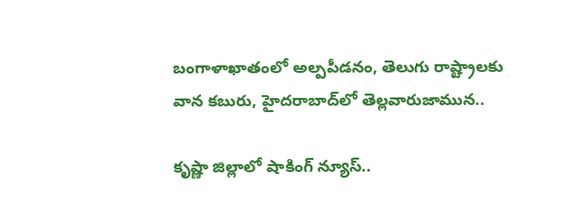బంగాళాఖాతంలో అల్పపీడనం, తెలుగు రాష్ట్రాలకు వాన కబురు, హైదరాబాద్‌లో తెల్లవారుజామున..

కృష్ణా జిల్లాలో షాకింగ్ న్యూస్..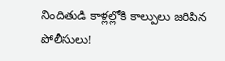నిందితుడి కాళ్లల్లోకి కాల్పులు జరిపిన పోలీసులు!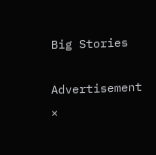Big Stories

Advertisement
×